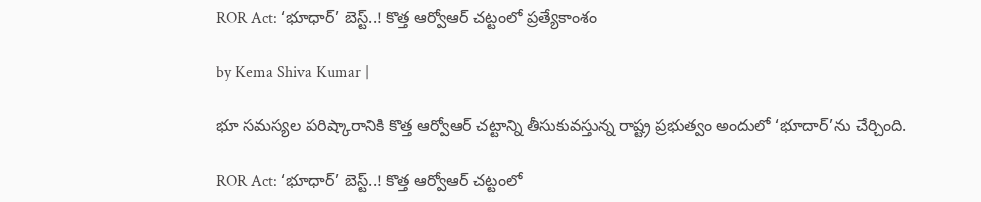ROR Act: ‘భూధార్’ బెస్ట్..! కొత్త ఆర్వోఆర్ చట్టంలో ప్రత్యేకాంశం

by Kema Shiva Kumar |

భూ సమస్యల పరిష్కారానికి కొత్త ఆర్వోఆర్ చట్టాన్ని తీసుకువస్తున్న రాష్ట్ర ప్రభుత్వం అందులో ‘భూదార్’ను చేర్చింది.

ROR Act: ‘భూధార్’ బెస్ట్..! కొత్త ఆర్వోఆర్ చట్టంలో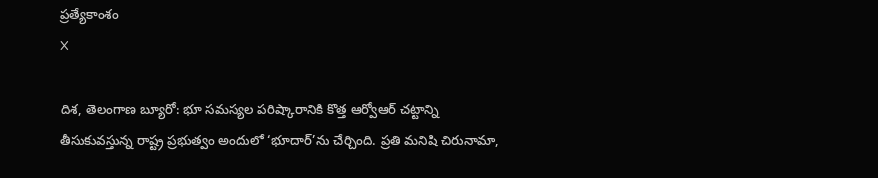ప్రత్యేకాంశం
X

దిశ, తెలంగాణ బ్యూరో: భూ సమస్యల పరిష్కారానికి కొత్త ఆర్వోఆర్ చట్టాన్ని తీసుకువస్తున్న రాష్ట్ర ప్రభుత్వం అందులో ‘భూదార్’ను చేర్చింది. ప్రతి మనిషి చిరునామా,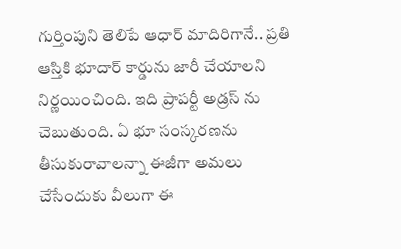గుర్తింపుని తెలిపే ఆధార్ మాదిరిగానే.. ప్రతి ఆస్తికి భూదార్ కార్డును జారీ చేయాలని నిర్ణయించింది. ఇది ప్రాపర్టీ అడ్రస్ ను చెబుతుంది. ఏ భూ సంస్కరణను తీసుకురావాలన్నా ఈజీగా అమలు చేసేందుకు వీలుగా ఈ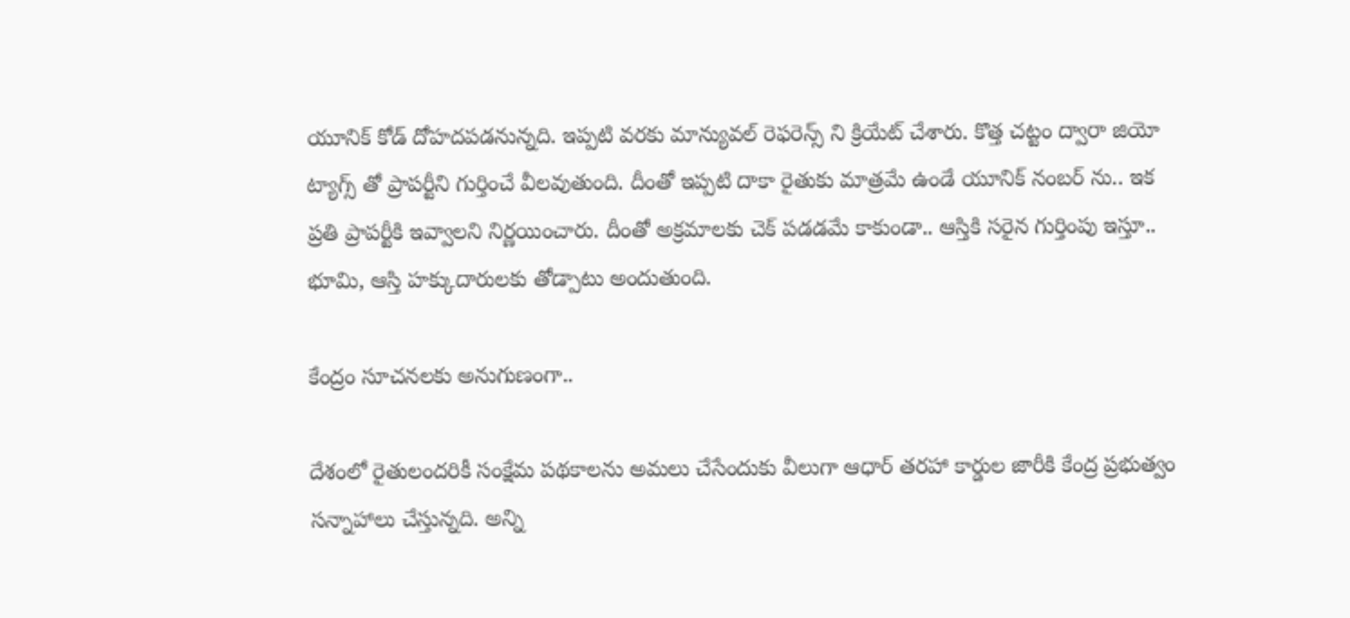యూనిక్ కోడ్ దోహదపడనున్నది. ఇప్పటి వరకు మాన్యువల్ రెఫరెన్స్ ని క్రియేట్ చేశారు. కొత్త చట్టం ద్వారా జియో ట్యాగ్స్ తో ప్రాపర్టీని గుర్తించే వీలవుతుంది. దీంతో ఇప్పటి దాకా రైతుకు మాత్రమే ఉండే యూనిక్ నంబర్ ను.. ఇక ప్రతి ప్రాపర్టీకి ఇవ్వాలని నిర్ణయించారు. దీంతో అక్రమాలకు చెక్ పడడమే కాకుండా.. ఆస్తికి సరైన గుర్తింపు ఇస్తూ.. భూమి, ఆస్తి హక్కుదారులకు తోడ్పాటు అందుతుంది.

కేంద్రం సూచనలకు అనుగుణంగా..

దేశంలో రైతులందరికీ సంక్షేమ పథకాలను అమలు చేసేందుకు వీలుగా ఆధార్ తరహా కార్డుల జారీకి కేంద్ర ప్రభుత్వం సన్నాహాలు చేస్తున్నది. అన్ని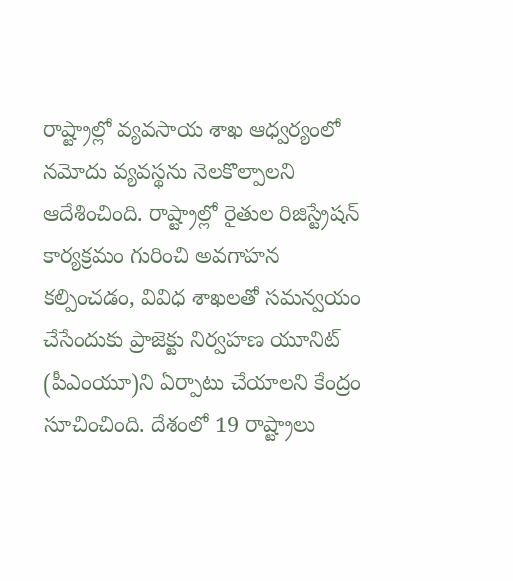రాష్ట్రాల్లో వ్యవసాయ శాఖ ఆధ్వర్యంలో నమోదు వ్యవస్థను నెలకొల్పాలని ఆదేశించింది. రాష్ట్రాల్లో రైతుల రిజిస్ట్రేషన్ కార్యక్రమం గురించి అవగాహన కల్పించడం, వివిధ శాఖలతో సమన్వయం చేసేందుకు ప్రాజెక్టు నిర్వహణ యూనిట్ (పీఎంయూ)ని ఏర్పాటు చేయాలని కేంద్రం సూచించింది. దేశంలో 19 రాష్ట్రాలు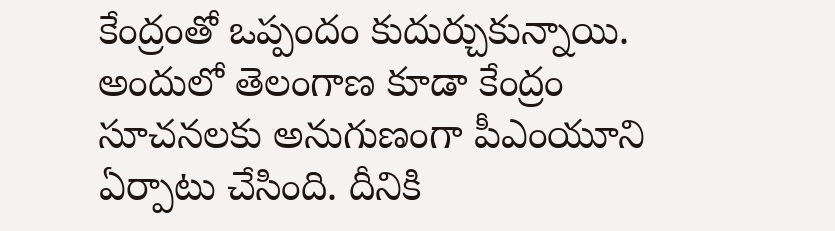కేంద్రంతో ఒప్పందం కుదుర్చుకున్నాయి. అందులో తెలంగాణ కూడా కేంద్రం సూచనలకు అనుగుణంగా పీఎంయూని ఏర్పాటు చేసింది. దీనికి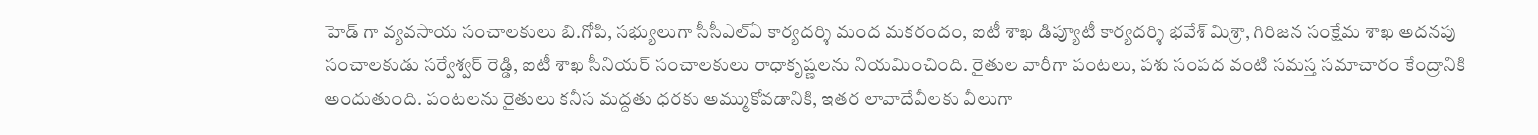హెడ్ గా వ్యవసాయ సంచాలకులు బి.గోపి, సభ్యులుగా సీసీఎల్ఏ కార్యదర్శి మంద మకరందం, ఐటీ శాఖ డిప్యూటీ కార్యదర్శి భవేశ్ మిశ్రా, గిరిజన సంక్షేమ శాఖ అదనపు సంచాలకుడు సర్వేశ్వర్ రెడ్డి, ఐటీ శాఖ సీనియర్ సంచాలకులు రాధాకృష్ణలను నియమించింది. రైతుల వారీగా పంటలు, పశు సంపద వంటి సమస్త సమాచారం కేంద్రానికి అందుతుంది. పంటలను రైతులు కనీస మద్దతు ధరకు అమ్ముకోవడానికి, ఇతర లావాదేవీలకు వీలుగా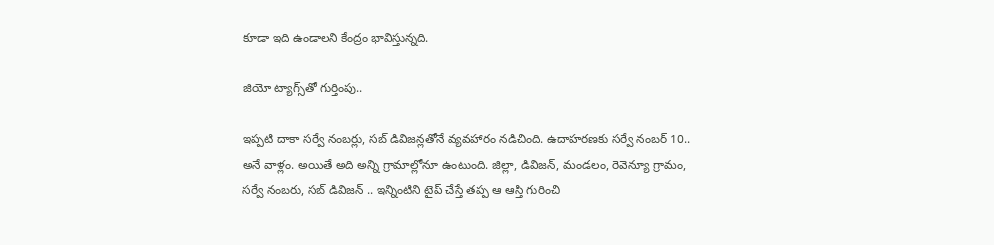కూడా ఇది ఉండాలని కేంద్రం భావిస్తున్నది.

జియో ట్యాగ్స్‌తో గుర్తింపు..

ఇప్పటి దాకా సర్వే నంబర్లు, సబ్ డివిజన్లతోనే వ్యవహారం నడిచింది. ఉదాహరణకు సర్వే నంబర్ 10.. అనే వాళ్లం. అయితే అది అన్ని గ్రామాల్లోనూ ఉంటుంది. జిల్లా, డివిజన్, మండలం, రెవెన్యూ గ్రామం, సర్వే నంబరు, సబ్ డివిజన్ .. ఇన్నింటిని టైప్ చేస్తే తప్ప ఆ ఆస్తి గురించి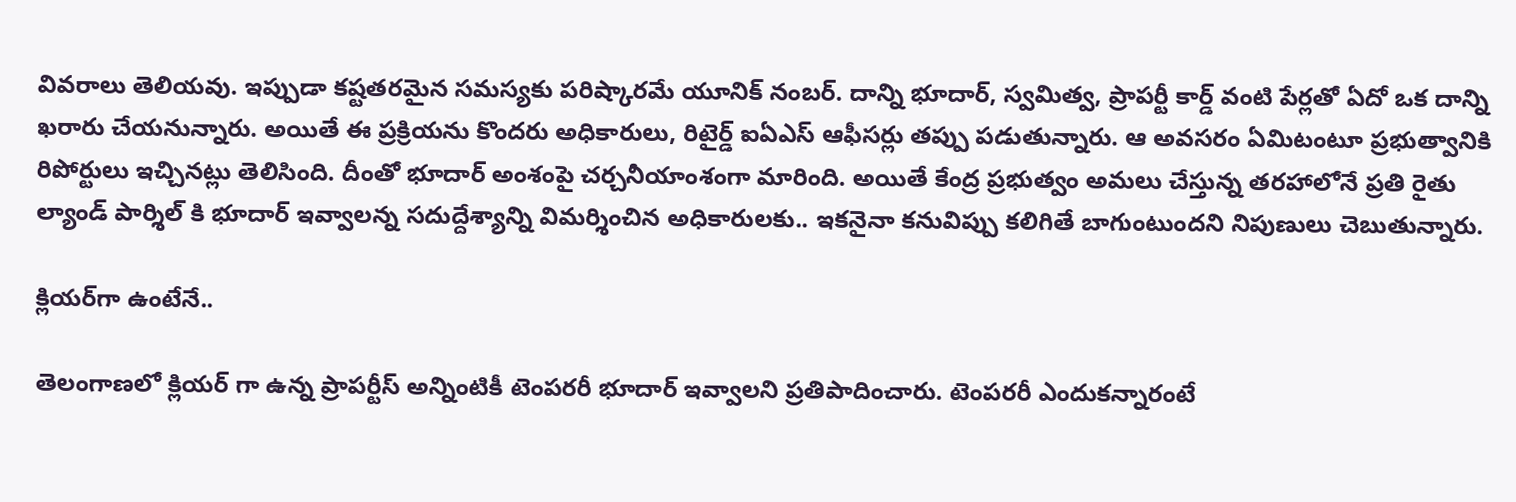వివరాలు తెలియవు. ఇప్పుడా కష్టతరమైన సమస్యకు పరిష్కారమే యూనిక్ నంబర్. దాన్ని భూదార్, స్వమిత్వ, ప్రాపర్టీ కార్డ్ వంటి పేర్లతో ఏదో ఒక దాన్ని ఖరారు చేయనున్నారు. అయితే ఈ ప్రక్రియను కొందరు అధికారులు, రిటైర్డ్ ఐఏఎస్ ఆఫీసర్లు తప్పు పడుతున్నారు. ఆ అవసరం ఏమిటంటూ ప్రభుత్వానికి రిపోర్టులు ఇచ్చినట్లు తెలిసింది. దీంతో భూదార్ అంశంపై చర్చనీయాంశంగా మారింది. అయితే కేంద్ర ప్రభుత్వం అమలు చేస్తున్న తరహాలోనే ప్రతి రైతు ల్యాండ్ పార్శిల్ కి భూదార్ ఇవ్వాలన్న సదుద్దేశ్యాన్ని విమర్శించిన అధికారులకు.. ఇకనైనా కనువిప్పు కలిగితే బాగుంటుందని నిపుణులు చెబుతున్నారు.

క్లియర్‌గా ఉంటేనే..

తెలంగాణలో క్లియర్ గా ఉన్న ప్రాపర్టీస్ అన్నింటికీ టెంపరరీ భూదార్ ఇవ్వాలని ప్రతిపాదించారు. టెంపరరీ ఎందుకన్నారంటే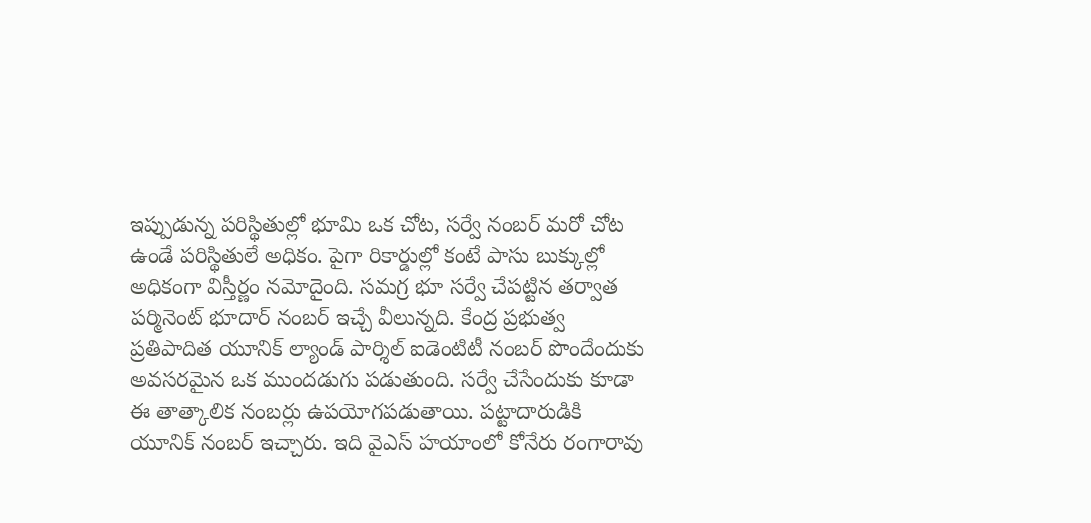ఇప్పుడున్న పరిస్థితుల్లో భూమి ఒక చోట, సర్వే నంబర్ మరో చోట ఉండే పరిస్థితులే అధికం. పైగా రికార్డుల్లో కంటే పాసు బుక్కుల్లో అధికంగా విస్తీర్ణం నమోదైంది. సమగ్ర భూ సర్వే చేపట్టిన తర్వాత పర్మినెంట్ భూదార్ నంబర్ ఇచ్చే వీలున్నది. కేంద్ర ప్రభుత్వ ప్రతిపాదిత యూనిక్ ల్యాండ్ పార్శిల్ ఐడెంటిటీ నంబర్ పొందేందుకు అవసరమైన ఒక ముందడుగు పడుతుంది. సర్వే చేసేందుకు కూడా ఈ తాత్కాలిక నంబర్లు ఉపయోగపడుతాయి. పట్టాదారుడికి యూనిక్ నంబర్ ఇచ్చారు. ఇది వైఎస్ హయాంలో కోనేరు రంగారావు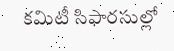కమిటీ సిఫారసుల్లో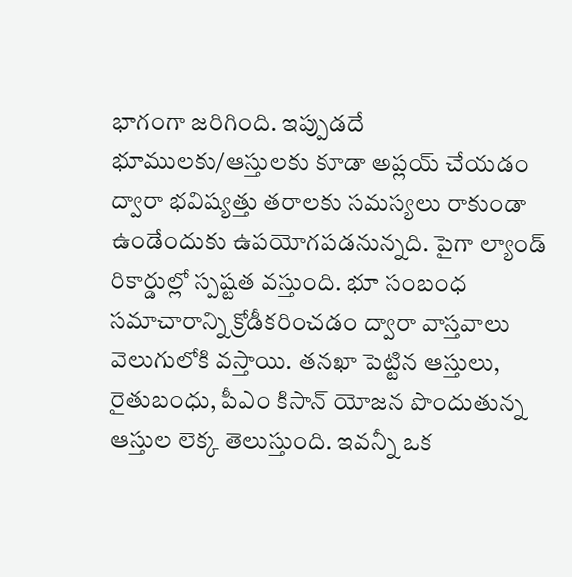భాగంగా జరిగింది. ఇప్పుడదే భూములకు/ఆస్తులకు కూడా అప్లయ్ చేయడం ద్వారా భవిష్యత్తు తరాలకు సమస్యలు రాకుండా ఉండేందుకు ఉపయోగపడనున్నది. పైగా ల్యాండ్ రికార్డుల్లో స్పష్టత వస్తుంది. భూ సంబంధ సమాచారాన్ని క్రోడీకరించడం ద్వారా వాస్తవాలు వెలుగులోకి వస్తాయి. తనఖా పెట్టిన ఆస్తులు, రైతుబంధు, పీఎం కిసాన్ యోజన పొందుతున్న ఆస్తుల లెక్క తెలుస్తుంది. ఇవన్నీ ఒక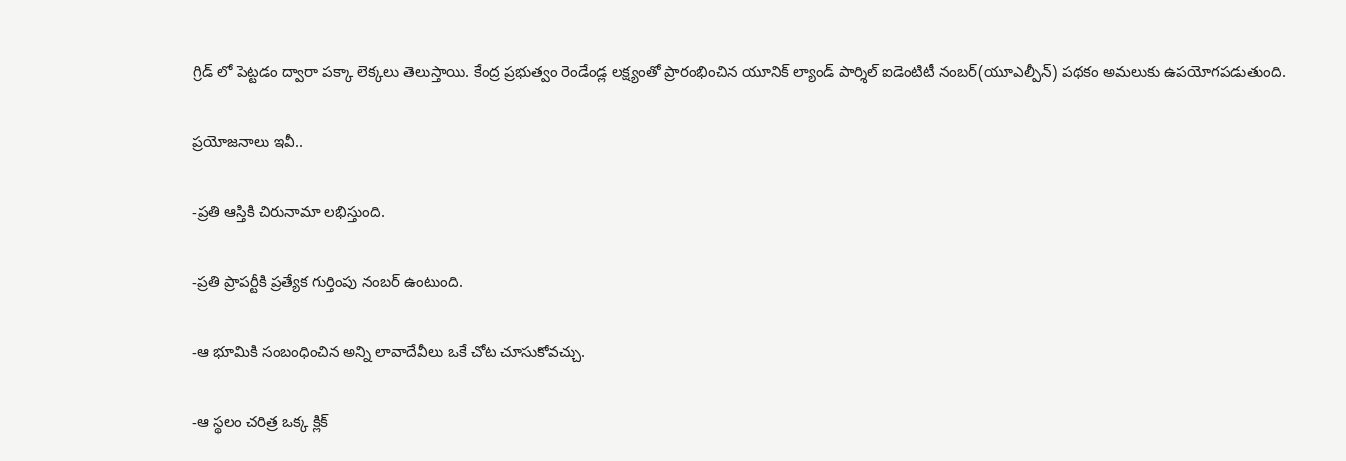గ్రిడ్ లో పెట్టడం ద్వారా పక్కా లెక్కలు తెలుస్తాయి. కేంద్ర ప్రభుత్వం రెండేండ్ల లక్ష్యంతో ప్రారంభించిన యూనిక్ ల్యాండ్ పార్శిల్ ఐడెంటిటీ నంబర్(యూఎల్పీన్) పథకం అమలుకు ఉపయోగపడుతుంది.

ప్రయోజనాలు ఇవీ..

-ప్రతి ఆస్తికి చిరునామా లభిస్తుంది.

-ప్రతి ప్రాపర్టీకి ప్రత్యేక గుర్తింపు నంబర్ ఉంటుంది.

-ఆ భూమికి సంబంధించిన అన్ని లావాదేవీలు ఒకే చోట చూసుకోవచ్చు.

-ఆ స్థలం చరిత్ర ఒక్క క్లిక్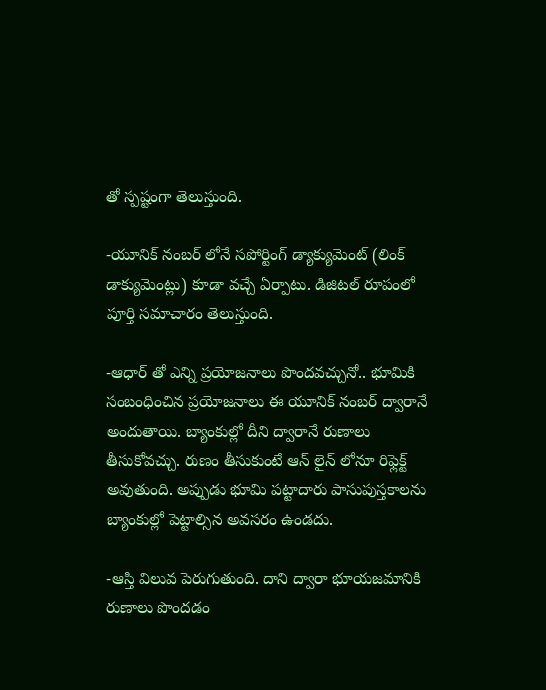తో స్పష్టంగా తెలుస్తుంది.

-యూనిక్ నంబర్ లోనే సపోర్టింగ్ డ్యాక్యుమెంట్ (లింక్ డాక్యుమెంట్లు) కూడా వచ్చే ఏర్పాటు. డిజిటల్ రూపంలో పూర్తి సమాచారం తెలుస్తుంది.

-ఆధార్ తో ఎన్ని ప్రయోజనాలు పొందవచ్చునో.. భూమికి సంబంధించిన ప్రయోజనాలు ఈ యూనిక్ నంబర్ ద్వారానే అందుతాయి. బ్యాంకుల్లో దీని ద్వారానే రుణాలు తీసుకోవచ్చు. రుణం తీసుకుంటే ఆన్ లైన్ లోనూ రిఫ్లెక్ట్ అవుతుంది. అప్పుడు భూమి పట్టాదారు పాసుపుస్తకాలను బ్యాంకుల్లో పెట్టాల్సిన అవసరం ఉండదు.

-ఆస్తి విలువ పెరుగుతుంది. దాని ద్వారా భూయజమానికి రుణాలు పొందడం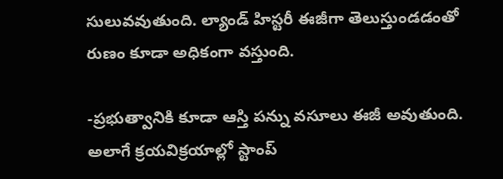సులువవుతుంది. ల్యాండ్ హిస్టరీ ఈజీగా తెలుస్తుండడంతో రుణం కూడా అధికంగా వస్తుంది.

-ప్రభుత్వానికి కూడా ఆస్తి పన్ను వసూలు ఈజీ అవుతుంది. అలాగే క్రయవిక్రయాల్లో స్టాంప్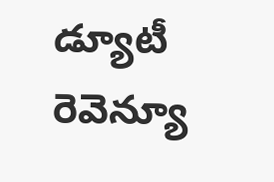డ్యూటీ రెవెన్యూ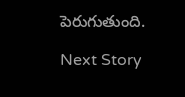పెరుగుతుంది.

Next Story